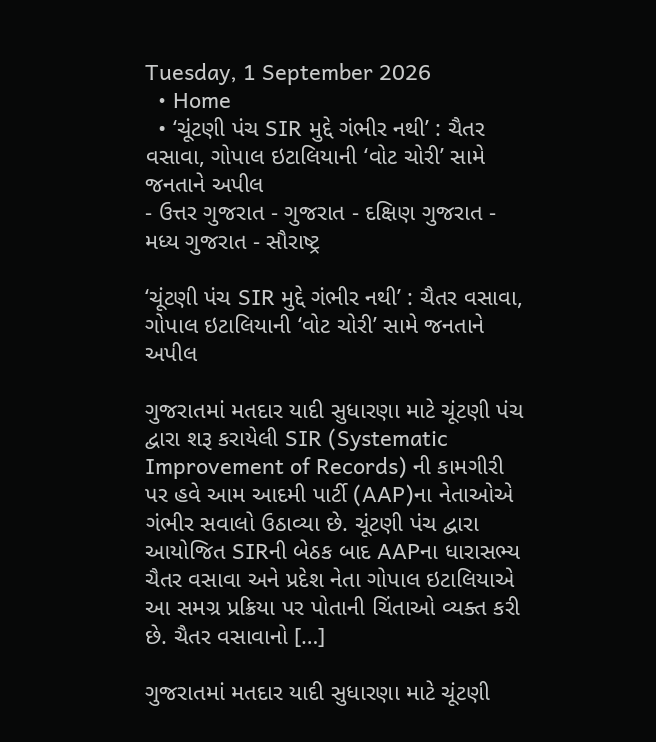Tuesday, 1 September 2026
  • Home
  • ‘ચૂંટણી પંચ SIR મુદ્દે ગંભીર નથી’ : ચૈતર વસાવા, ગોપાલ ઇટાલિયાની ‘વોટ ચોરી’ સામે જનતાને અપીલ
- ઉત્તર ગુજરાત - ગુજરાત - દક્ષિણ ગુજરાત - મધ્ય ગુજરાત - સૌરાષ્ટ્ર

‘ચૂંટણી પંચ SIR મુદ્દે ગંભીર નથી’ : ચૈતર વસાવા, ગોપાલ ઇટાલિયાની ‘વોટ ચોરી’ સામે જનતાને અપીલ

ગુજરાતમાં મતદાર યાદી સુધારણા માટે ચૂંટણી પંચ દ્વારા શરૂ કરાયેલી SIR (Systematic Improvement of Records) ની કામગીરી પર હવે આમ આદમી પાર્ટી (AAP)ના નેતાઓએ ગંભીર સવાલો ઉઠાવ્યા છે. ચૂંટણી પંચ દ્વારા આયોજિત SIRની બેઠક બાદ AAPના ધારાસભ્ય ચૈતર વસાવા અને પ્રદેશ નેતા ગોપાલ ઇટાલિયાએ આ સમગ્ર પ્રક્રિયા પર પોતાની ચિંતાઓ વ્યક્ત કરી છે. ચૈતર વસાવાનો […]

ગુજરાતમાં મતદાર યાદી સુધારણા માટે ચૂંટણી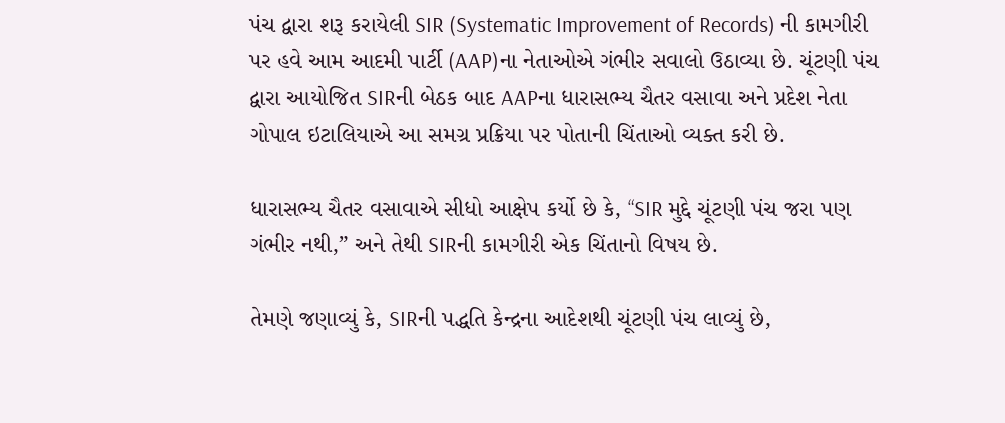પંચ દ્વારા શરૂ કરાયેલી SIR (Systematic Improvement of Records) ની કામગીરી પર હવે આમ આદમી પાર્ટી (AAP)ના નેતાઓએ ગંભીર સવાલો ઉઠાવ્યા છે. ચૂંટણી પંચ દ્વારા આયોજિત SIRની બેઠક બાદ AAPના ધારાસભ્ય ચૈતર વસાવા અને પ્રદેશ નેતા ગોપાલ ઇટાલિયાએ આ સમગ્ર પ્રક્રિયા પર પોતાની ચિંતાઓ વ્યક્ત કરી છે.

ધારાસભ્ય ચૈતર વસાવાએ સીધો આક્ષેપ કર્યો છે કે, “SIR મુદ્દે ચૂંટણી પંચ જરા પણ ગંભીર નથી,” અને તેથી SIRની કામગીરી એક ચિંતાનો વિષય છે.

તેમણે જણાવ્યું કે, SIRની પદ્ધતિ કેન્દ્રના આદેશથી ચૂંટણી પંચ લાવ્યું છે,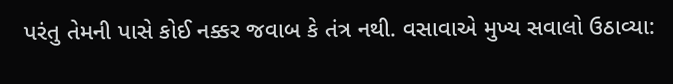પરંતુ તેમની પાસે કોઈ નક્કર જવાબ કે તંત્ર નથી. વસાવાએ મુખ્ય સવાલો ઉઠાવ્યા: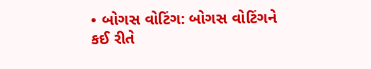• બોગસ વોટિંગ: બોગસ વોટિંગને કઈ રીતે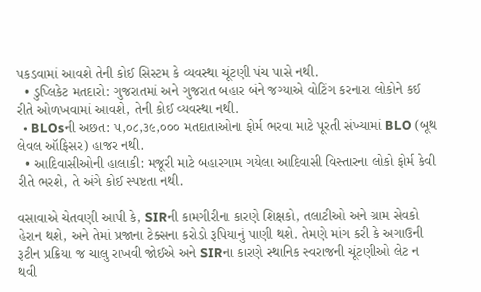પકડવામાં આવશે તેની કોઈ સિસ્ટમ કે વ્યવસ્થા ચૂંટણી પંચ પાસે નથી.
  • ડુપ્લિકેટ મતદારો: ગુજરાતમાં અને ગુજરાત બહાર બંને જગ્યાએ વોટિંગ કરનારા લોકોને કઈ રીતે ઓળખવામાં આવશે, તેની કોઈ વ્યવસ્થા નથી.
  • BLOsની અછત: ૫,૦૮,૩૯,૦૦૦ મતદાતાઓના ફોર્મ ભરવા માટે પૂરતી સંખ્યામાં BLO (બૂથ લેવલ ઑફિસર) હાજર નથી.
  • આદિવાસીઓની હાલાકી: મજૂરી માટે બહારગામ ગયેલા આદિવાસી વિસ્તારના લોકો ફોર્મ કેવી રીતે ભરશે, તે અંગે કોઈ સ્પષ્ટતા નથી.

વસાવાએ ચેતવણી આપી કે, SIRની કામગીરીના કારણે શિક્ષકો, તલાટીઓ અને ગ્રામ સેવકો હેરાન થશે, અને તેમાં પ્રજાના ટેક્સના કરોડો રૂપિયાનું પાણી થશે. તેમણે માંગ કરી કે અગાઉની રૂટીન પ્રક્રિયા જ ચાલુ રાખવી જોઈએ અને SIRના કારણે સ્થાનિક સ્વરાજની ચૂંટણીઓ લેટ ન થવી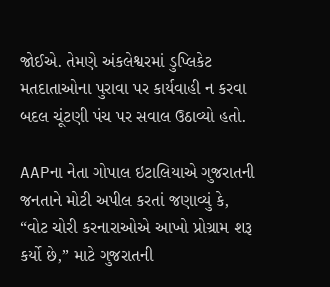જોઈએ. તેમણે અંકલેશ્વરમાં ડુપ્લિકેટ મતદાતાઓના પુરાવા પર કાર્યવાહી ન કરવા બદલ ચૂંટણી પંચ પર સવાલ ઉઠાવ્યો હતો.

AAPના નેતા ગોપાલ ઇટાલિયાએ ગુજરાતની જનતાને મોટી અપીલ કરતાં જણાવ્યું કે, “વોટ ચોરી કરનારાઓએ આખો પ્રોગ્રામ શરૂ કર્યો છે,” માટે ગુજરાતની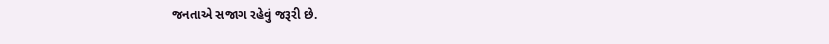જનતાએ સજાગ રહેવું જરૂરી છે.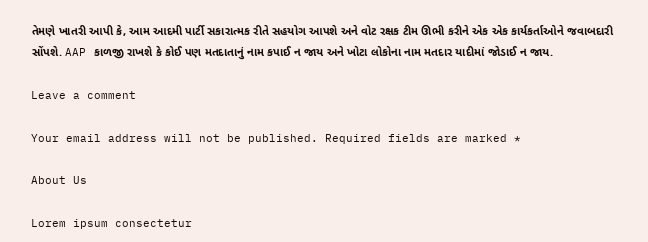તેમણે ખાતરી આપી કે, આમ આદમી પાર્ટી સકારાત્મક રીતે સહયોગ આપશે અને વોટ રક્ષક ટીમ ઊભી કરીને એક એક કાર્યકર્તાઓને જવાબદારી સોંપશે. AAP કાળજી રાખશે કે કોઈ પણ મતદાતાનું નામ કપાઈ ન જાય અને ખોટા લોકોના નામ મતદાર યાદીમાં જોડાઈ ન જાય.

Leave a comment

Your email address will not be published. Required fields are marked *

About Us

Lorem ipsum consectetur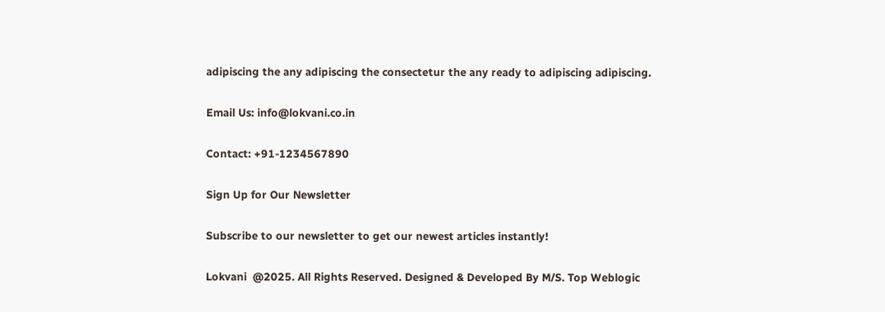adipiscing the any adipiscing the consectetur the any ready to adipiscing adipiscing.

Email Us: info@lokvani.co.in

Contact: +91-1234567890

Sign Up for Our Newsletter

Subscribe to our newsletter to get our newest articles instantly!

Lokvani  @2025. All Rights Reserved. Designed & Developed By M/S. Top Weblogic